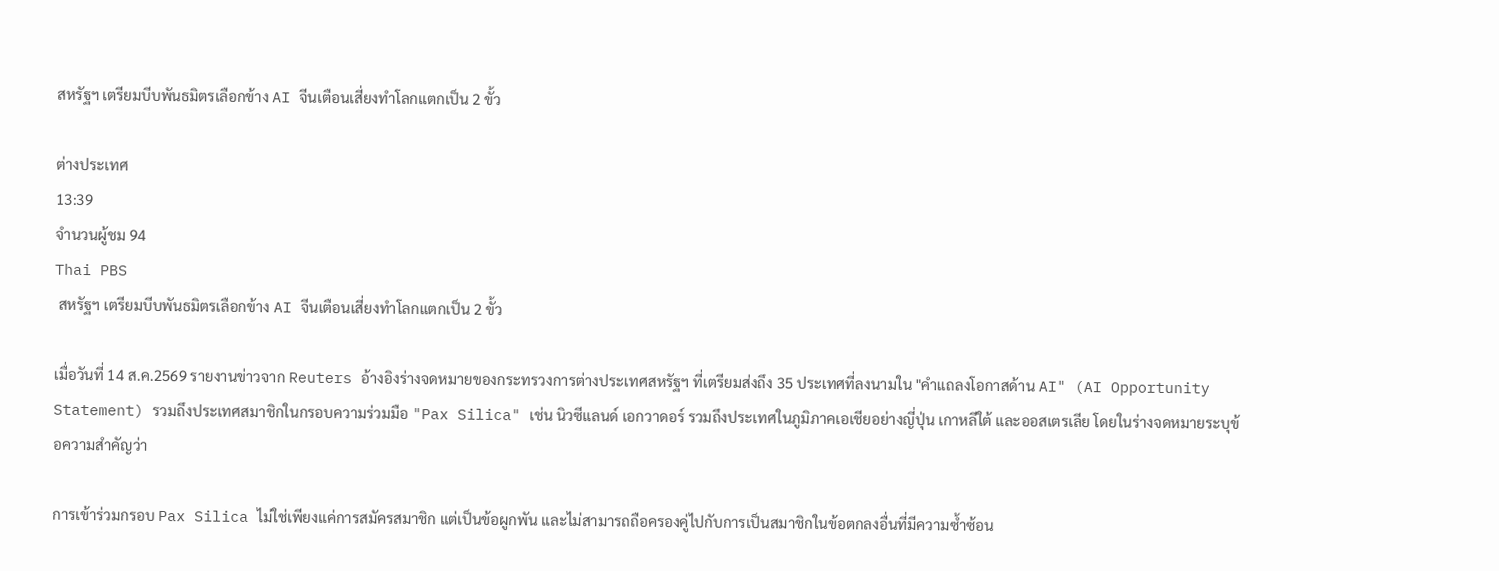สหรัฐฯ เตรียมบีบพันธมิตรเลือกข้าง AI จีนเตือนเสี่ยงทำโลกแตกเป็น 2 ขั้ว

ต่างประเทศ
13:39
จำนวนผู้ชม 94
Thai PBS
 สหรัฐฯ เตรียมบีบพันธมิตรเลือกข้าง AI จีนเตือนเสี่ยงทำโลกแตกเป็น 2 ขั้ว

เมื่อวันที่ 14 ส.ค.2569 รายงานข่าวจาก Reuters อ้างอิงร่างจดหมายของกระทรวงการต่างประเทศสหรัฐฯ ที่เตรียมส่งถึง 35 ประเทศที่ลงนามใน "คำแถลงโอกาสด้าน AI" (AI Opportunity Statement) รวมถึงประเทศสมาชิกในกรอบความร่วมมือ "Pax Silica" เช่น นิวซีแลนด์ เอกวาดอร์ รวมถึงประเทศในภูมิภาคเอเชียอย่างญี่ปุ่น เกาหลีใต้ และออสเตรเลีย โดยในร่างจดหมายระบุข้อความสำคัญว่า

การเข้าร่วมกรอบ Pax Silica ไม่ใช่เพียงแค่การสมัครสมาชิก แต่เป็นข้อผูกพัน และไม่สามารถถือครองคู่ไปกับการเป็นสมาชิกในข้อตกลงอื่นที่มีความซ้ำซ้อน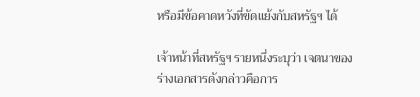หรือมีข้อคาดหวังที่ขัดแย้งกับสหรัฐฯ ได้

เจ้าหน้าที่สหรัฐฯ รายหนึ่งระบุว่า เจตนาของร่างเอกสารดังกล่าวคือการ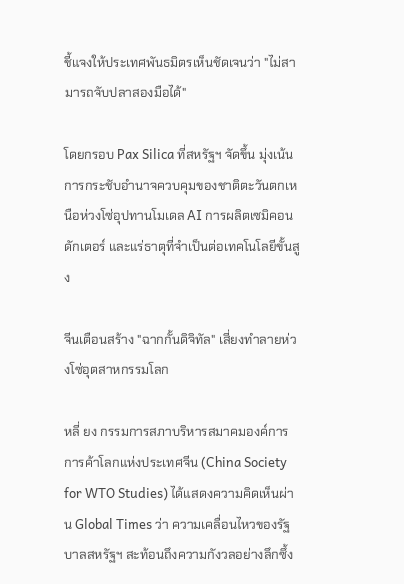ชี้แจงให้ประเทศพันธมิตรเห็นชัดเจนว่า "ไม่สามารถจับปลาสองมือได้"

โดยกรอบ Pax Silica ที่สหรัฐฯ จัดขึ้น มุ่งเน้นการกระชับอำนาจควบคุมของชาติตะวันตกเหนือห่วงโซ่อุปทานโมเดล AI การผลิตเซมิคอนดักเตอร์ และแร่ธาตุที่จำเป็นต่อเทคโนโลยีขั้นสูง

จีนเตือนสร้าง "ฉากกั้นดิจิทัล" เสี่ยงทำลายห่วงโซ่อุตสาหกรรมโลก

หลี่ ยง กรรมการสภาบริหารสมาคมองค์การการค้าโลกแห่งประเทศจีน (China Society for WTO Studies) ได้แสดงความคิดเห็นผ่าน Global Times ว่า ความเคลื่อนไหวของรัฐบาลสหรัฐฯ สะท้อนถึงความกังวลอย่างลึกซึ้ง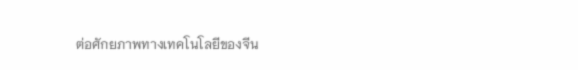ต่อศักยภาพทางเทคโนโลยีของจีน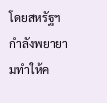โดยสหรัฐฯ กำลังพยายามทำให้ค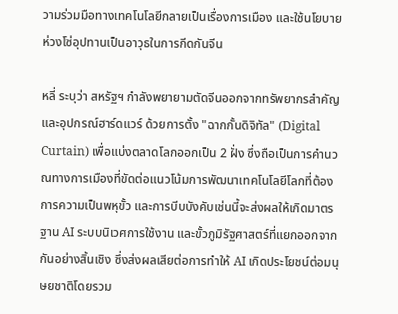วามร่วมมือทางเทคโนโลยีกลายเป็นเรื่องการเมือง และใช้นโยบายห่วงโซ่อุปทานเป็นอาวุธในการกีดกันจีน

หลี่ ระบุว่า สหรัฐฯ กำลังพยายามตัดจีนออกจากทรัพยากรสำคัญและอุปกรณ์ฮาร์ดแวร์ ด้วยการตั้ง "ฉากกั้นดิจิทัล" (Digital Curtain) เพื่อแบ่งตลาดโลกออกเป็น 2 ฝั่ง ซึ่งถือเป็นการคำนวณทางการเมืองที่ขัดต่อแนวโน้มการพัฒนาเทคโนโลยีโลกที่ต้องการความเป็นพหุขั้ว และการบีบบังคับเช่นนี้จะส่งผลให้เกิดมาตรฐาน AI ระบบนิเวศการใช้งาน และขั้วภูมิรัฐศาสตร์ที่แยกออกจากกันอย่างสิ้นเชิง ซึ่งส่งผลเสียต่อการทำให้ AI เกิดประโยชน์ต่อมนุษยชาติโดยรวม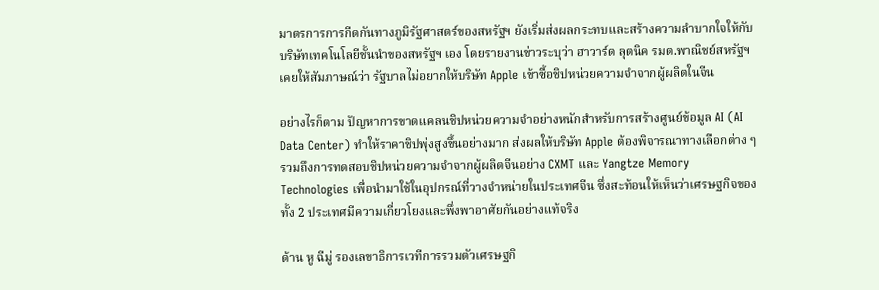มาตรการการกีดกันทางภูมิรัฐศาสตร์ของสหรัฐฯ ยังเริ่มส่งผลกระทบและสร้างความลำบากใจให้กับบริษัทเทคโนโลยีชั้นนำของสหรัฐฯ เอง โดยรายงานข่าวระบุว่า ฮาวาร์ด ลุตนิค รมต.พาณิชย์สหรัฐฯ เคยให้สัมภาษณ์ว่า รัฐบาลไม่อยากให้บริษัท Apple เข้าซื้อชิปหน่วยความจำจากผู้ผลิตในจีน

อย่างไรก็ตาม ปัญหาการขาดแคลนชิปหน่วยความจำอย่างหนักสำหรับการสร้างศูนย์ข้อมูล AI (AI Data Center) ทำให้ราคาชิปพุ่งสูงขึ้นอย่างมาก ส่งผลให้บริษัท Apple ต้องพิจารณาทางเลือกต่าง ๆ รวมถึงการทดสอบชิปหน่วยความจำจากผู้ผลิตจีนอย่าง CXMT และ Yangtze Memory Technologies เพื่อนำมาใช้ในอุปกรณ์ที่วางจำหน่ายในประเทศจีน ซึ่งสะท้อนให้เห็นว่าเศรษฐกิจของทั้ง 2 ประเทศมีความเกี่ยวโยงและพึ่งพาอาศัยกันอย่างแท้จริง

ด้าน หู ฉีมู่ รองเลขาธิการเวทีการรวมตัวเศรษฐกิ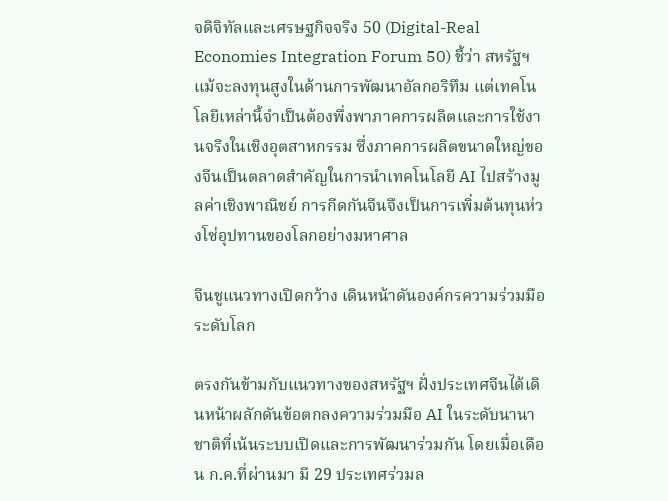จดิจิทัลและเศรษฐกิจจริง 50 (Digital-Real Economies Integration Forum 50) ชี้ว่า สหรัฐฯ แม้จะลงทุนสูงในด้านการพัฒนาอัลกอริทึม แต่เทคโนโลยีเหล่านี้จำเป็นต้องพึ่งพาภาคการผลิตและการใช้งานจริงในเชิงอุตสาหกรรม ซึ่งภาคการผลิตขนาดใหญ่ของจีนเป็นตลาดสำคัญในการนำเทคโนโลยี AI ไปสร้างมูลค่าเชิงพาณิชย์ การกีดกันจีนจึงเป็นการเพิ่มต้นทุนห่วงโซ่อุปทานของโลกอย่างมหาศาล

จีนชูแนวทางเปิดกว้าง เดินหน้าดันองค์กรความร่วมมือระดับโลก

ตรงกันข้ามกับแนวทางของสหรัฐฯ ฝั่งประเทศจีนได้เดินหน้าผลักดันข้อตกลงความร่วมมือ AI ในระดับนานาชาติที่เน้นระบบเปิดและการพัฒนาร่วมกัน โดยเมื่อเดือน ก.ค.ที่ผ่านมา มี 29 ประเทศร่วมล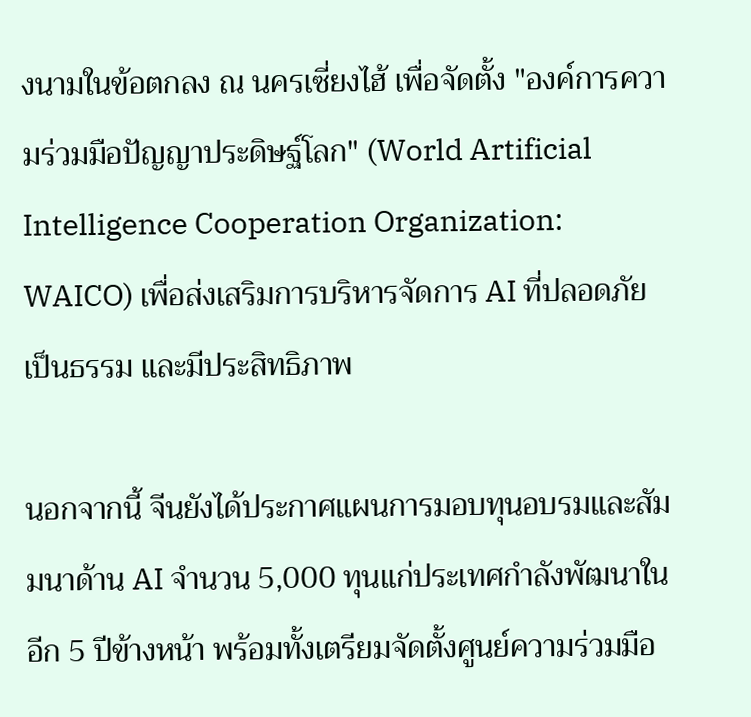งนามในข้อตกลง ณ นครเซี่ยงไฮ้ เพื่อจัดตั้ง "องค์การความร่วมมือปัญญาประดิษฐ์โลก" (World Artificial Intelligence Cooperation Organization: WAICO) เพื่อส่งเสริมการบริหารจัดการ AI ที่ปลอดภัย เป็นธรรม และมีประสิทธิภาพ

นอกจากนี้ จีนยังได้ประกาศแผนการมอบทุนอบรมและสัมมนาด้าน AI จำนวน 5,000 ทุนแก่ประเทศกำลังพัฒนาในอีก 5 ปีข้างหน้า พร้อมทั้งเตรียมจัดตั้งศูนย์ความร่วมมือ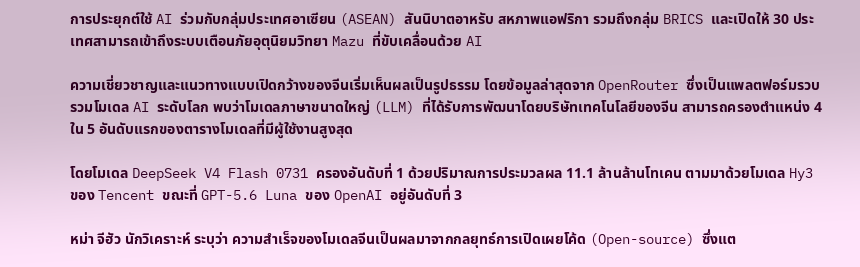การประยุกต์ใช้ AI ร่วมกับกลุ่มประเทศอาเซียน (ASEAN) สันนิบาตอาหรับ สหภาพแอฟริกา รวมถึงกลุ่ม BRICS และเปิดให้ 30 ประเทศสามารถเข้าถึงระบบเตือนภัยอุตุนิยมวิทยา Mazu ที่ขับเคลื่อนด้วย AI

ความเชี่ยวชาญและแนวทางแบบเปิดกว้างของจีนเริ่มเห็นผลเป็นรูปธรรม โดยข้อมูลล่าสุดจาก OpenRouter ซึ่งเป็นแพลตฟอร์มรวบรวมโมเดล AI ระดับโลก พบว่าโมเดลภาษาขนาดใหญ่ (LLM) ที่ได้รับการพัฒนาโดยบริษัทเทคโนโลยีของจีน สามารถครองตำแหน่ง 4 ใน 5 อันดับแรกของตารางโมเดลที่มีผู้ใช้งานสูงสุด

โดยโมเดล DeepSeek V4 Flash 0731 ครองอันดับที่ 1 ด้วยปริมาณการประมวลผล 11.1 ล้านล้านโทเคน ตามมาด้วยโมเดล Hy3 ของ Tencent ขณะที่ GPT-5.6 Luna ของ OpenAI อยู่อันดับที่ 3

หม่า จีฮัว นักวิเคราะห์ ระบุว่า ความสำเร็จของโมเดลจีนเป็นผลมาจากกลยุทธ์การเปิดเผยโค้ด (Open-source) ซึ่งแต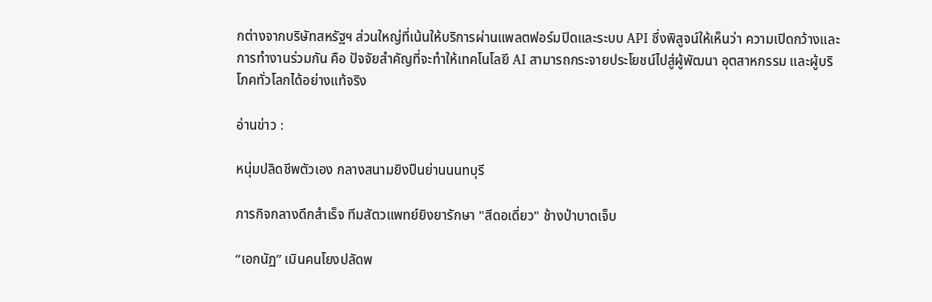กต่างจากบริษัทสหรัฐฯ ส่วนใหญ่ที่เน้นให้บริการผ่านแพลตฟอร์มปิดและระบบ API ซึ่งพิสูจน์ให้เห็นว่า ความเปิดกว้างและการทำงานร่วมกัน คือ ปัจจัยสำคัญที่จะทำให้เทคโนโลยี AI สามารถกระจายประโยชน์ไปสู่ผู้พัฒนา อุตสาหกรรม และผู้บริโภคทั่วโลกได้อย่างแท้จริง

อ่านข่าว :

หนุ่มปลิดชีพตัวเอง กลางสนามยิงปืนย่านนนทบุรี

ภารกิจกลางดึกสำเร็จ ทีมสัตวแพทย์ยิงยารักษา "สีดอเดี่ยว" ช้างป่าบาดเจ็บ

“เอกนัฏ” เมินคนโยงปลัดพ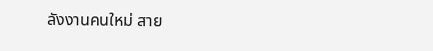ลังงานคนใหม่ สาย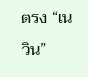ตรง “เนวิน”